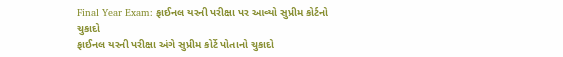Final Year Exam: ફાઈનલ યરની પરીક્ષા પર આવ્યો સુપ્રીમ કોર્ટનો ચુકાદો
ફાઈનલ યરની પરીક્ષા અંગે સુપ્રીમ કોર્ટે પોતાનો ચુકાદો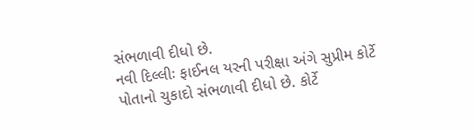સંભળાવી દીધો છે.
નવી દિલ્લીઃ ફાઈનલ યરની પરીક્ષા અંગે સુપ્રીમ કોર્ટે પોતાનો ચુકાદો સંભળાવી દીધો છે. કોર્ટે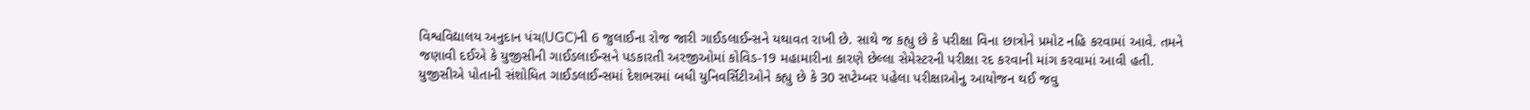વિશ્વવિદ્યાલય અનુદાન પંચ(UGC)ની 6 જુલાઈના રોજ જારી ગાઈડલાઈન્સને યથાવત રાખી છે. સાથે જ કહ્યુ છે કે પરીક્ષા વિના છાત્રોને પ્રમોટ નહિ કરવામાં આવે. તમને જણાવી દઈએ કે યુજીસીની ગાઈડલાઈન્સને પડકારતી અરજીઓમાં કોવિડ-19 મહામારીના કારણે છેલ્લા સેમેસ્ટરની પરીક્ષા રદ કરવાની માંગ કરવામાં આવી હતી. યુજીસીએ પોતાની સંશોધિત ગાઈડલાઈન્સમાં દેશભરમાં બધી યુનિવર્સિટીઓને કહ્યુ છે કે 30 સપ્ટેમ્બર પહેલા પરીક્ષાઓનુ આયોજન થઈ જવુ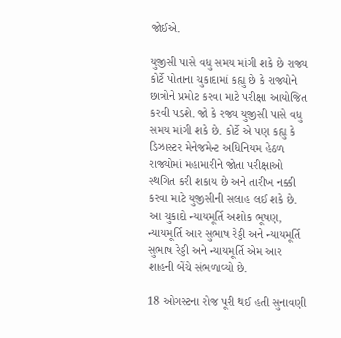જોઈએ.

યુજીસી પાસે વધુ સમય માંગી શકે છે રાજ્ય
કોર્ટે પોતાના ચુકાદામાં કહ્યુ છે કે રાજ્યોને છાત્રોને પ્રમોટ કરવા માટે પરીક્ષા આયોજિત કરવી પડશે. જો કે રજ્ય યુજીસી પાસે વધુ સમય માંગી શકે છે. કોર્ટે એ પણ કહ્યુ કે ડિઝાસ્ટર મેનેજમેન્ટ અધિનિયમ હેઠળ રાજ્યોમાં મહામારીને જોતા પરીક્ષાઓ સ્થગિત કરી શકાય છે અને તારીખ નક્કી કરવા માટે યુજીસીની સલાહ લઈ શકે છે. આ ચુકાદો ન્યાયમૂર્તિ અશોક ભૂષણ, ન્યાયમૂર્તિ આર સુભાષ રેડ્ડી અને ન્યાયમૂર્તિ સુભાષ રેડ્ડી અને ન્યાયમૂર્તિ એમ આર શાહની બેંચે સંભળાવ્યો છે.

18 ઓગસ્ટના રોજ પૂરી થઈ હતી સુનાવણી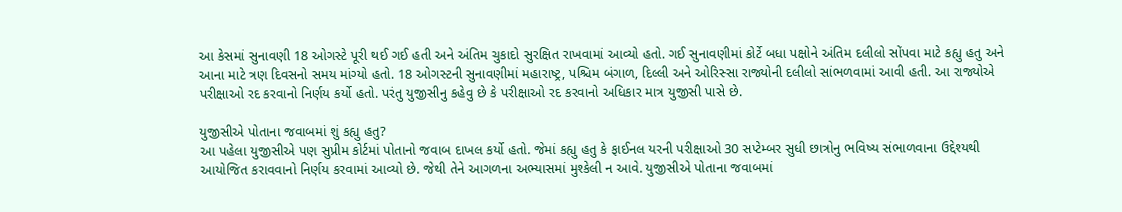આ કેસમાં સુનાવણી 18 ઓગસ્ટે પૂરી થઈ ગઈ હતી અને અંતિમ ચુકાદો સુરક્ષિત રાખવામાં આવ્યો હતો. ગઈ સુનાવણીમાં કોર્ટે બધા પક્ષોને અંતિમ દલીલો સોંપવા માટે કહ્યુ હતુ અને આના માટે ત્રણ દિવસનો સમય માંગ્યો હતો. 18 ઓગસ્ટની સુનાવણીમાં મહારાષ્ટ્ર, પશ્ચિમ બંગાળ, દિલ્લી અને ઓરિસ્સા રાજ્યોની દલીલો સાંભળવામાં આવી હતી. આ રાજ્યોએ પરીક્ષાઓ રદ કરવાનો નિર્ણય કર્યો હતો. પરંતુ યુજીસીનુ કહેવુ છે કે પરીક્ષાઓ રદ કરવાનો અધિકાર માત્ર યુજીસી પાસે છે.

યુજીસીએ પોતાના જવાબમાં શું કહ્યુ હતુ?
આ પહેલા યુજીસીએ પણ સુપ્રીમ કોર્ટમાં પોતાનો જવાબ દાખલ કર્યો હતો. જેમાં કહ્યુ હતુ કે ફાઈનલ યરની પરીક્ષાઓ 30 સપ્ટેમ્બર સુધી છાત્રોનુ ભવિષ્ય સંભાળવાના ઉદ્દેશ્યથી આયોજિત કરાવવાનો નિર્ણય કરવામાં આવ્યો છે. જેથી તેને આગળના અભ્યાસમાં મુશ્કેલી ન આવે. યુજીસીએ પોતાના જવાબમાં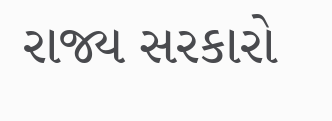રાજ્ય સરકારો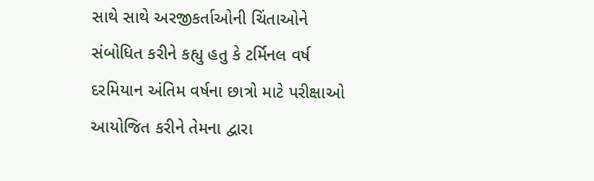સાથે સાથે અરજીકર્તાઓની ચિંતાઓને સંબોધિત કરીને કહ્યુ હતુ કે ટર્મિનલ વર્ષ દરમિયાન અંતિમ વર્ષના છાત્રો માટે પરીક્ષાઓ આયોજિત કરીને તેમના દ્વારા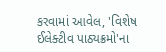કરવામાં આવેલ, 'વિશેષ ઈલેક્ટીવ પાઠ્યક્રમો'ના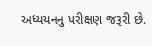અધ્યયનનુ પરીક્ષણ જરૂરી છે.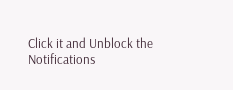Click it and Unblock the Notifications